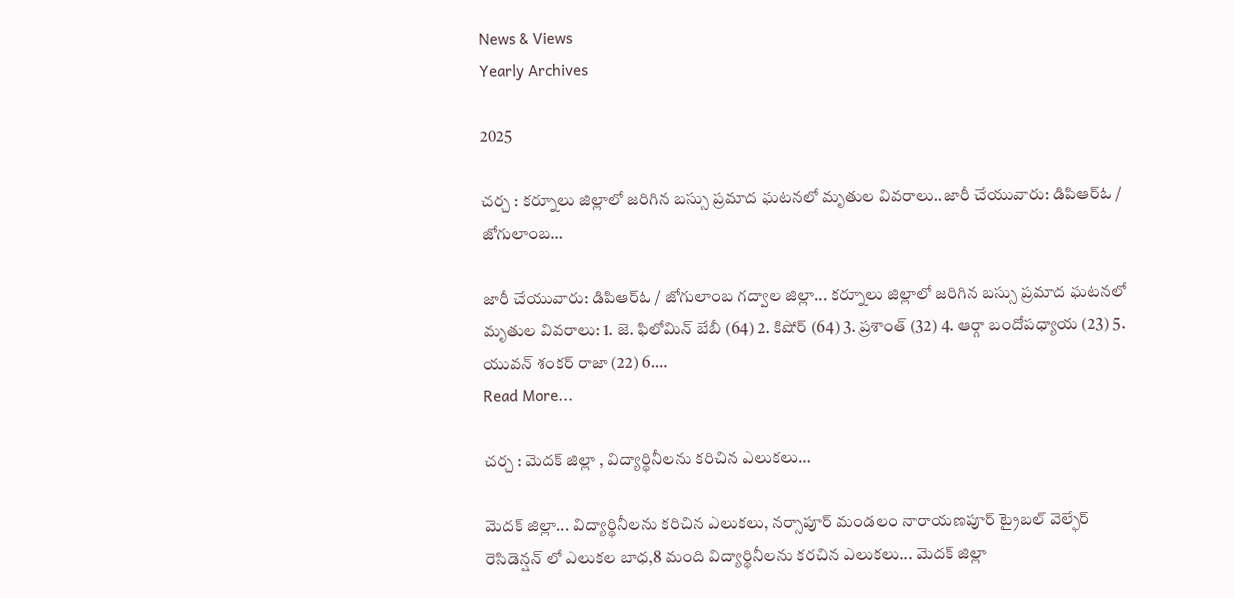News & Views
Yearly Archives

2025

చర్చ : కర్నూలు జిల్లాలో జరిగిన బస్సు ప్రమాద ఘటనలో మృతుల వివరాలు..జారీ చేయువారు: డిపిఆర్ఓ / జోగులాంబ…

జారీ చేయువారు: డిపిఆర్ఓ / జోగులాంబ గద్వాల జిల్లా... కర్నూలు జిల్లాలో జరిగిన బస్సు ప్రమాద ఘటనలో మృతుల వివరాలు: 1. జె. ఫిలోమిన్ బేబీ (64) 2. కిషోర్ (64) 3. ప్రశాంత్ (32) 4. ఆర్గా బందోపధ్యాయ (23) 5. యువన్ శంకర్ రాజా (22) 6.…
Read More...

చర్చ : మెదక్ జిల్లా , విద్యార్థినీలను కరిచిన ఎలుకలు…

మెదక్ జిల్లా... విద్యార్థినీలను కరిచిన ఎలుకలు, నర్సాపూర్ మండలం నారాయణపూర్ ట్రైబల్ వెల్ఫేర్ రెసిడెన్షన్ లో ఎలుకల బాధ,8 మంది విద్యార్థినీలను కరచిన ఎలుకలు... మెదక్ జిల్లా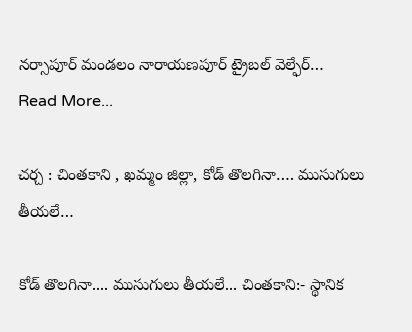నర్సాపూర్ మండలం నారాయణపూర్ ట్రైబల్ వెల్ఫేర్…
Read More...

చర్చ : చింతకాని , ఖమ్మం జిల్లా, కోడ్ తొలగినా…. ముసుగులు తీయలే…

కోడ్ తొలగినా.... ముసుగులు తీయలే... చింతకాని:- స్థానిక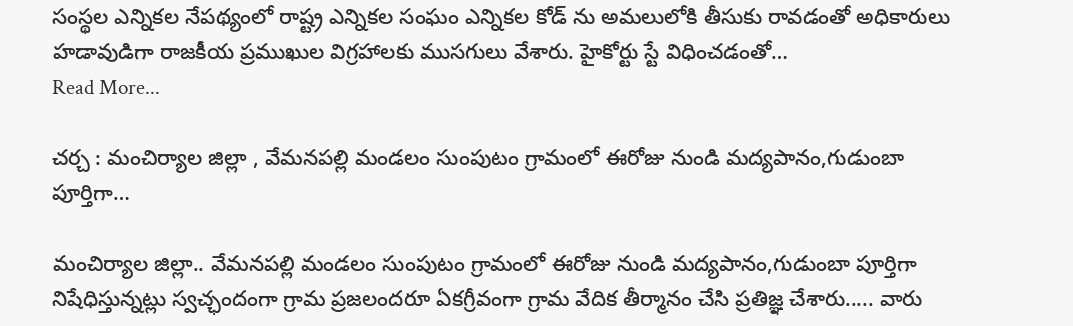సంస్థల ఎన్నికల నేపథ్యంలో రాష్ట్ర ఎన్నికల సంఘం ఎన్నికల కోడ్ ను అమలులోకి తీసుకు రావడంతో అధికారులు హడావుడిగా రాజకీయ ప్రముఖుల విగ్రహాలకు ముసగులు వేశారు. హైకోర్టు స్టే విధించడంతో…
Read More...

చర్చ : మంచిర్యాల జిల్లా , వేమనపల్లి మండలం సుంపుటం గ్రామంలో ఈరోజు నుండి మద్యపానం,గుడుంబా పూర్తిగా…

మంచిర్యాల జిల్లా.. వేమనపల్లి మండలం సుంపుటం గ్రామంలో ఈరోజు నుండి మద్యపానం,గుడుంబా పూర్తిగా నిషేధిస్తున్నట్లు స్వచ్ఛందంగా గ్రామ ప్రజలందరూ ఏకగ్రీవంగా గ్రామ వేదిక తీర్మానం చేసి ప్రతిజ్ఞ చేశారు..... వారు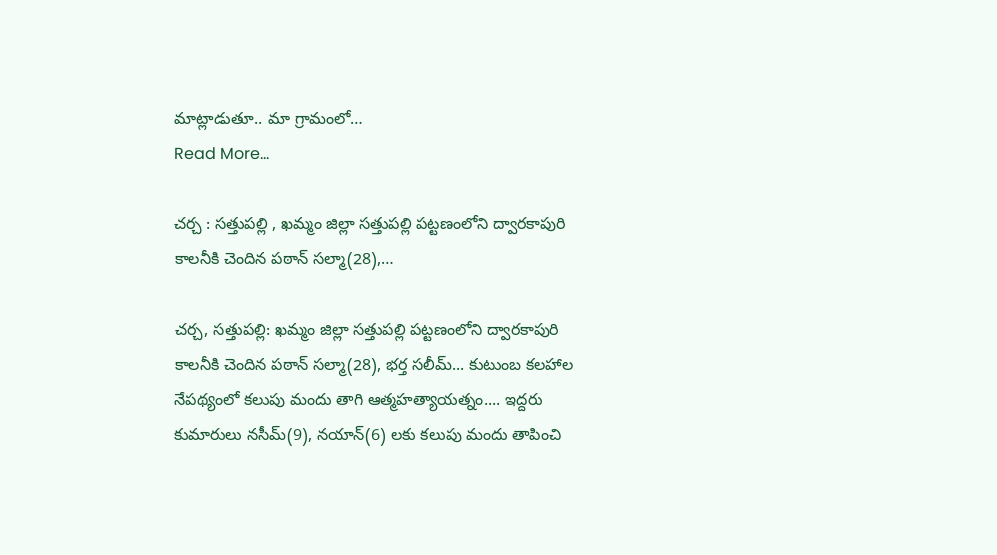మాట్లాడుతూ.. మా గ్రామంలో…
Read More...

చర్చ : సత్తుపల్లి , ఖమ్మం జిల్లా సత్తుపల్లి పట్టణంలోని ద్వారకాపురి కాలనీకి చెందిన పఠాన్ సల్మా(28),…

చర్చ, సత్తుపల్లి: ఖమ్మం జిల్లా సత్తుపల్లి పట్టణంలోని ద్వారకాపురి కాలనీకి చెందిన పఠాన్ సల్మా(28), భర్త సలీమ్‌... కుటుంబ కలహాల నేపథ్యంలో కలుపు మందు తాగి ఆత్మహత్యాయత్నం.... ఇద్దరు కుమారులు నసీమ్(9), నయాన్(6) లకు కలుపు మందు తాపించి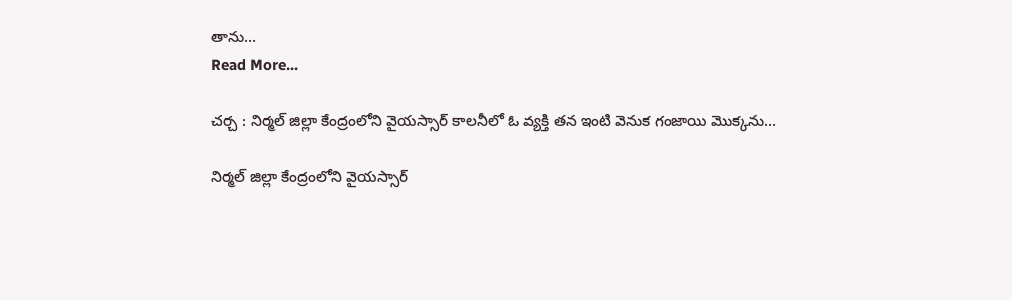తాను…
Read More...

చర్చ : నిర్మల్ జిల్లా కేంద్రంలోని వైయస్సార్ కాలనీలో ఓ వ్యక్తి తన ఇంటి వెనుక గంజాయి మొక్కను…

నిర్మల్ జిల్లా కేంద్రంలోని వైయస్సార్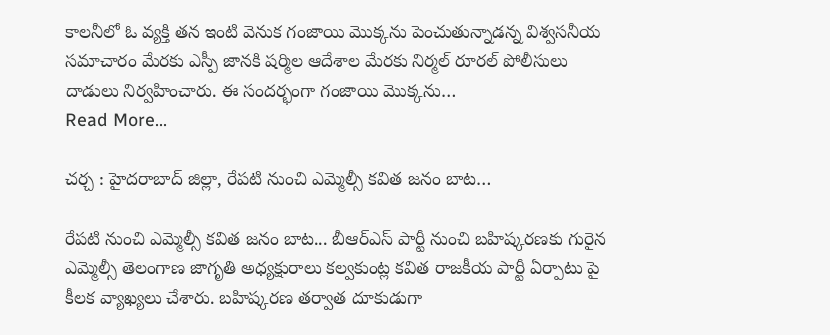కాలనీలో ఓ వ్యక్తి తన ఇంటి వెనుక గంజాయి మొక్కను పెంచుతున్నాడన్న విశ్వసనీయ సమాచారం మేరకు ఎస్పీ జానకి షర్మిల ఆదేశాల మేరకు నిర్మల్ రూరల్ పోలీసులు దాడులు నిర్వహించారు. ఈ సందర్భంగా గంజాయి మొక్కను…
Read More...

చర్చ : హైదరాబాద్ జిల్లా, రేపటి నుంచి ఎమ్మెల్సీ కవిత జనం బాట…

రేపటి నుంచి ఎమ్మెల్సీ కవిత జనం బాట... బీఆర్‌ఎస్‌ పార్టీ నుంచి బహిష్కరణకు గురైన ఎమ్మెల్సీ తెలంగాణ జాగృతి అధ్యక్షురాలు కల్వకుంట్ల కవిత రాజకీయ పార్టీ ఏర్పాటు పై కీలక వ్యాఖ్యలు చేశారు. బహిష్కరణ తర్వాత దూకుడుగా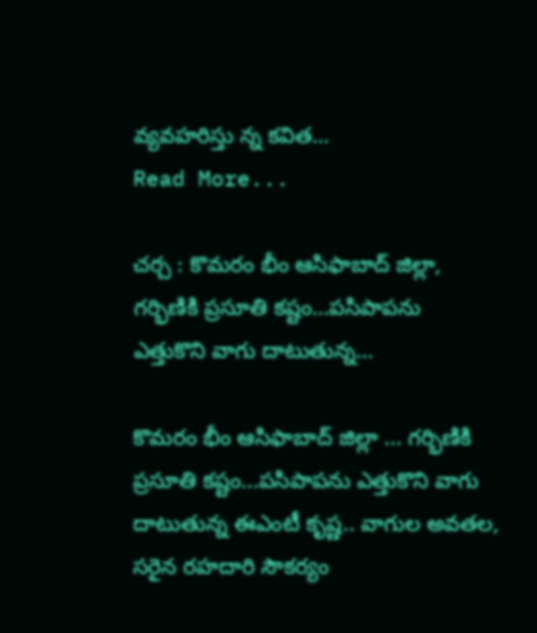వ్యవహరిస్తు న్న కవిత…
Read More...

చర్చ : కొమరం భీం ఆసిఫాబాద్ జిల్లా, గర్భిణికి ప్రసూతి కష్టం…పసిపాపను ఎత్తుకొని వాగు దాటుతున్న…

కొమరం భీం ఆసిఫాబాద్ జిల్లా ... గర్భిణికి ప్రసూతి కష్టం...పసిపాపను ఎత్తుకొని వాగు దాటుతున్న ఈఎంటీ కృష్ణ.. వాగుల అవతల, సరైన రహదారి సౌకర్యం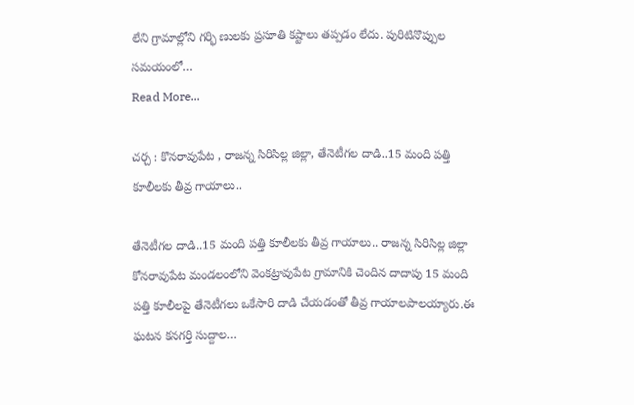లేని గ్రామాల్లోని గర్భి ణులకు ప్రసూతి కష్టాలు తప్పడం లేదు. పురిటినొప్పుల సమయంలో…
Read More...

చర్చ : కొనరావుపేట , రాజన్న సిరిసిల్ల జిల్లా, తేనెటీగల దాడి..15 మంది పత్తి కూలీలకు తీవ్ర గాయాలు..

తేనెటీగల దాడి..15 మంది పత్తి కూలీలకు తీవ్ర గాయాలు.. రాజన్న సిరిసిల్ల జిల్లా కోనరావుపేట మండలంలోని వెంకట్రావుపేట గ్రామానికి చెందిన దాదాపు 15 మంది పత్తి కూలీలపై తేనెటీగలు ఒకేసారి దాడి చేయడంతో తీవ్ర గాయాలపాలయ్యారు.ఈ ఘటన కనగర్తి సుద్దాల…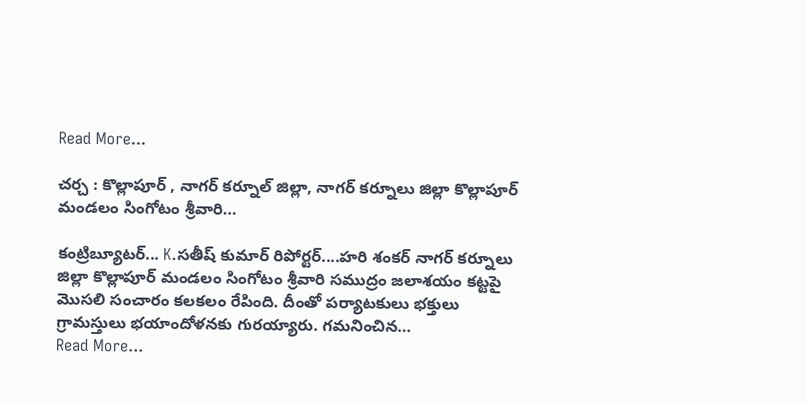Read More...

చర్చ : కొల్లాపూర్ , నాగర్ కర్నూల్ జిల్లా, నాగర్ కర్నూలు జిల్లా కొల్లాపూర్ మండలం సింగోటం శ్రీవారి…

కంట్రిబ్యూటర్... K.సతీష్ కుమార్ రిపోర్టర్....హరి శంకర్ నాగర్ కర్నూలు జిల్లా కొల్లాపూర్ మండలం సింగోటం శ్రీవారి సముద్రం జలాశయం కట్టపై మొసలి సంచారం కలకలం రేపింది. దీంతో పర్యాటకులు భక్తులు గ్రామస్తులు భయాందోళనకు గురయ్యారు. గమనించిన…
Read More...